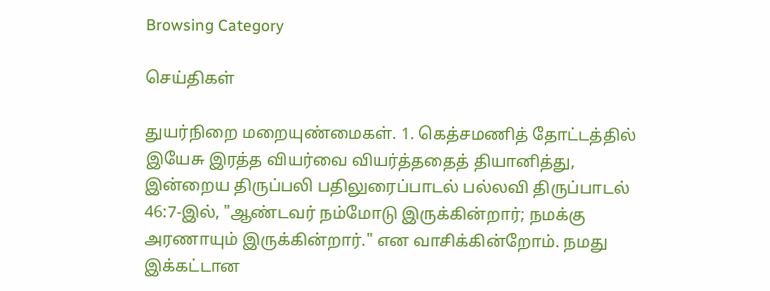Browsing Category

செய்திகள்

துயர்நிறை மறையுண்மைகள். 1. கெத்சமணித் தோட்டத்தில் இயேசு இரத்த வியர்வை வியர்த்ததைத் தியானித்து, இன்றைய திருப்பலி பதிலுரைப்பாடல் பல்லவி திருப்பாடல் 46:7-இல், "ஆண்டவர் நம்மோடு இருக்கின்றார்; நமக்கு அரணாயும் இருக்கின்றார்." என வாசிக்கின்றோம். நமது இக்கட்டான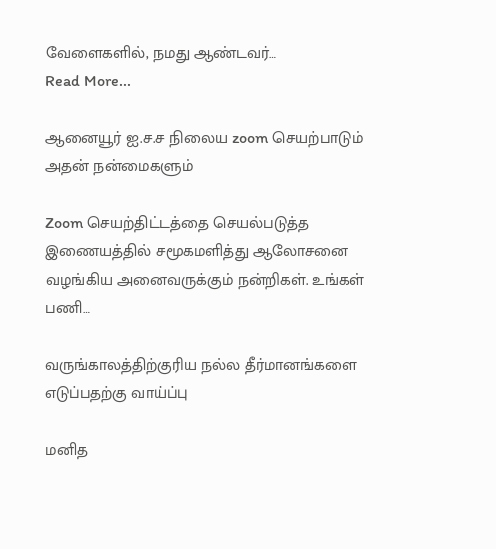வேளைகளில், நமது ஆண்டவர்…
Read More...

ஆனையூர் ஐ.ச.ச நிலைய zoom செயற்பாடும் அதன் நன்மைகளும்

Zoom செயற்திட்டத்தை செயல்படுத்த இணையத்தில் சமூகமளித்து ஆலோசனை வழங்கிய அனைவருக்கும் நன்றிகள். உங்கள் பணி…

வருங்காலத்திற்குரிய நல்ல தீர்மானங்களை எடுப்பதற்கு வாய்ப்பு

மனித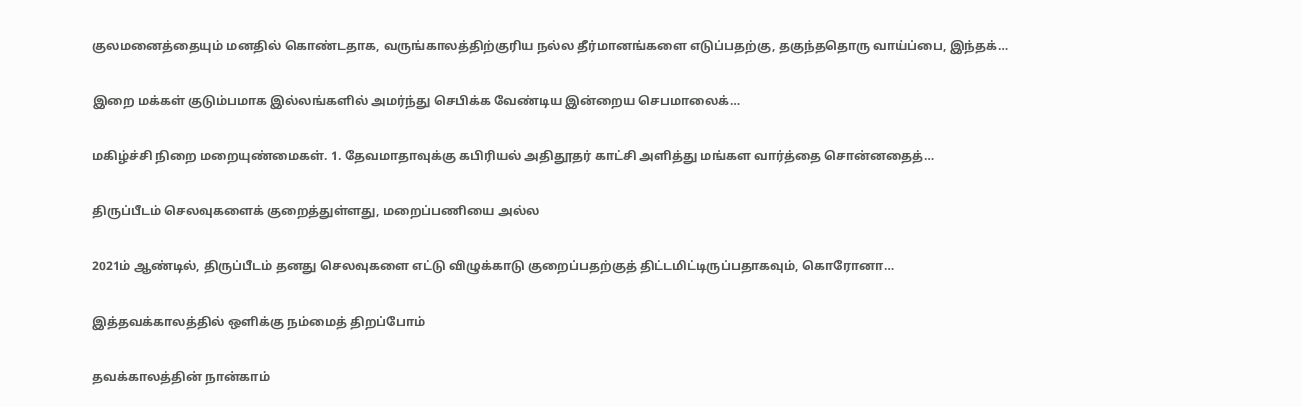குலமனைத்தையும் மனதில் கொண்டதாக, வருங்காலத்திற்குரிய நல்ல தீர்மானங்களை எடுப்பதற்கு, தகுந்ததொரு வாய்ப்பை, இந்தக்…

இறை மக்கள் குடும்பமாக இல்லங்களில் அமர்ந்து செபிக்க வேண்டிய இன்றைய செபமாலைக்…

மகிழ்ச்சி நிறை மறையுண்மைகள். 1. தேவமாதாவுக்கு கபிரியல் அதிதூதர் காட்சி அளித்து மங்கள வார்த்தை சொன்னதைத்…

திருப்பீடம் செலவுகளைக் குறைத்துள்ளது, மறைப்பணியை அல்ல

2021ம் ஆண்டில், திருப்பீடம் தனது செலவுகளை எட்டு விழுக்காடு குறைப்பதற்குத் திட்டமிட்டிருப்பதாகவும், கொரோனா…

இத்தவக்காலத்தில் ஒளிக்கு நம்மைத் திறப்போம்

தவக்காலத்தின் நான்காம்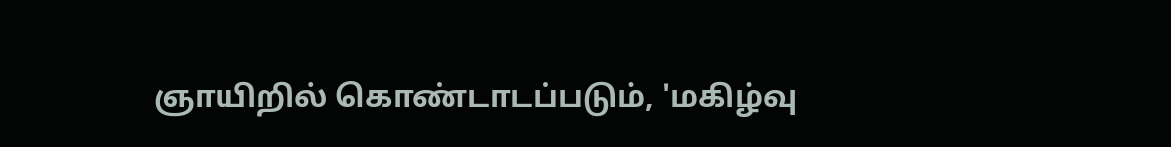ஞாயிறில் கொண்டாடப்படும், 'மகிழ்வு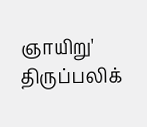ஞாயிறு' திருப்பலிக்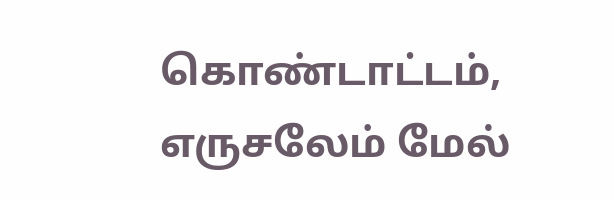கொண்டாட்டம், எருசலேம் மேல்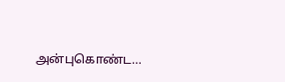அன்புகொண்ட…